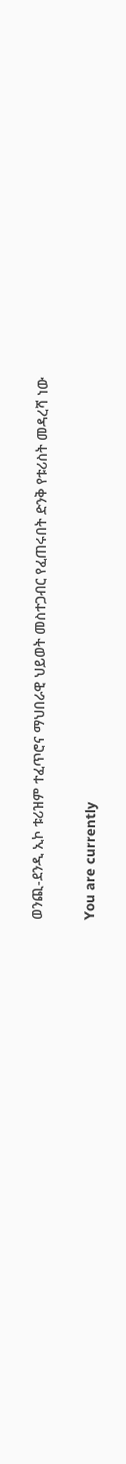ወንጪ-ደንዲ ኢኮ ቱሪዝም ተፈጥሮና ማህበራዊ ህይወት መስተጋብር የፈጠሩበት ድንቅ የቱሪስት መዳረሻ ነው

You are currently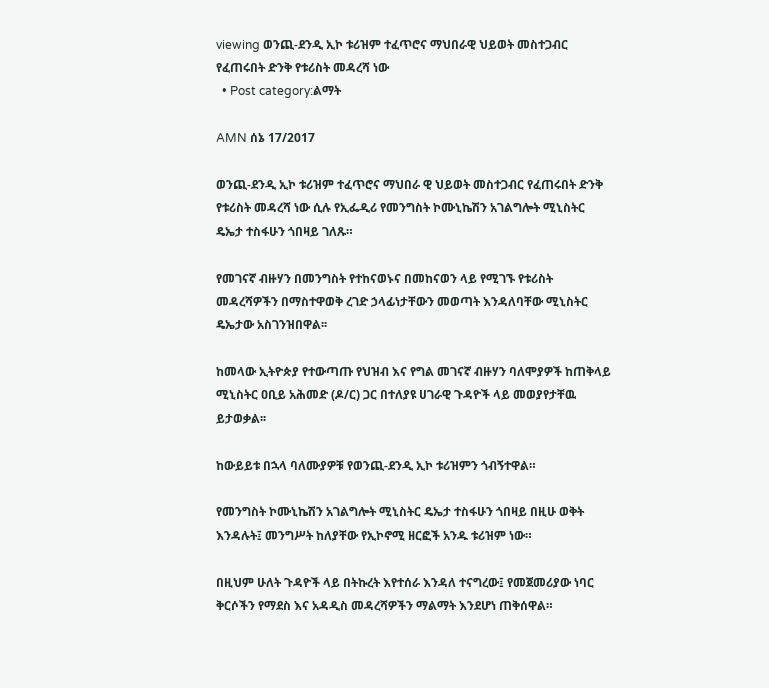viewing ወንጪ-ደንዲ ኢኮ ቱሪዝም ተፈጥሮና ማህበራዊ ህይወት መስተጋብር የፈጠሩበት ድንቅ የቱሪስት መዳረሻ ነው
  • Post category:ልማት

AMN ሰኔ 17/2017

ወንጪ-ደንዲ ኢኮ ቱሪዝም ተፈጥሮና ማህበራ ዊ ህይወት መስተጋብር የፈጠሩበት ድንቅ የቱሪስት መዳረሻ ነው ሲሉ የኢፌዲሪ የመንግስት ኮሙኒኬሽን አገልግሎት ሚኒስትር ዴኤታ ተስፋሁን ጎበዛይ ገለጹ።

የመገናኛ ብዙሃን በመንግስት የተከናወኑና በመከናወን ላይ የሚገኙ የቱሪስት መዳረሻዎችን በማስተዋወቅ ረገድ ኃላፊነታቸውን መወጣት እንዳለባቸው ሚኒስትር ዴኤታው አስገንዝበዋል፡፡

ከመላው ኢትዮጵያ የተውጣጡ የህዝብ እና የግል መገናኛ ብዙሃን ባለሞያዎች ከጠቅላይ ሚኒስትር ዐቢይ አሕመድ (ዶ/ር) ጋር በተለያዩ ሀገራዊ ጉዳዮች ላይ መወያየታቸዉ ይታወቃል፡፡

ከውይይቱ በኋላ ባለሙያዎቹ የወንጪ-ደንዲ ኢኮ ቱሪዝምን ጎብኝተዋል።

የመንግስት ኮሙኒኬሽን አገልግሎት ሚኒስትር ዴኤታ ተስፋሁን ጎበዛይ በዚሁ ወቅት እንዳሉት፤ መንግሥት ከለያቸው የኢኮኖሚ ዘርፎች አንዱ ቱሪዝም ነው።

በዚህም ሁለት ጉዳዮች ላይ በትኩረት እየተሰራ እንዳለ ተናግረው፤ የመጀመሪያው ነባር ቅርሶችን የማደስ እና አዳዲስ መዳረሻዎችን ማልማት እንደሆነ ጠቅሰዋል።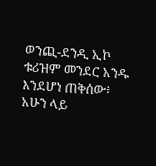ወንጪ-ደንዲ ኢኮ ቱሪዝም መንደር አንዱ እንደሆነ ጠቅሰው፥ አሁን ላይ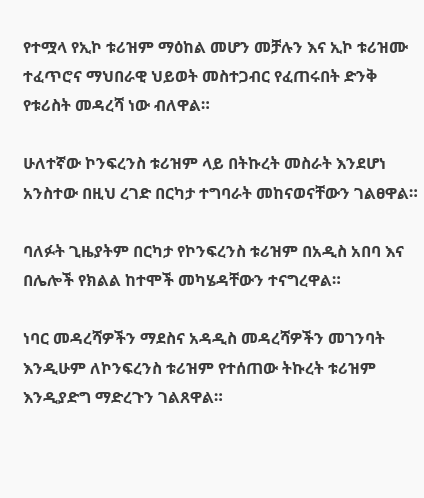የተሟላ የኢኮ ቱሪዝም ማዕከል መሆን መቻሉን እና ኢኮ ቱሪዝሙ ተፈጥሮና ማህበራዊ ህይወት መስተጋብር የፈጠሩበት ድንቅ የቱሪስት መዳረሻ ነው ብለዋል።

ሁለተኛው ኮንፍረንስ ቱሪዝም ላይ በትኩረት መስራት እንደሆነ አንስተው በዚህ ረገድ በርካታ ተግባራት መከናወናቸውን ገልፀዋል።

ባለፉት ጊዜያትም በርካታ የኮንፍረንስ ቱሪዝም በአዲስ አበባ እና በሌሎች የክልል ከተሞች መካሄዳቸውን ተናግረዋል።

ነባር መዳረሻዎችን ማደስና አዳዲስ መዳረሻዎችን መገንባት እንዲሁም ለኮንፍረንስ ቱሪዝም የተሰጠው ትኩረት ቱሪዝም እንዲያድግ ማድረጉን ገልጸዋል።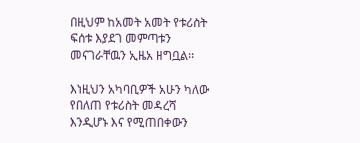በዚህም ከአመት አመት የቱሪስት ፍሰቱ እያደገ መምጣቱን መናገራቸዉን ኢዜአ ዘግቧል፡፡

እነዚህን አካባቢዎች አሁን ካለው የበለጠ የቱሪስት መዳረሻ እንዲሆኑ እና የሚጠበቀውን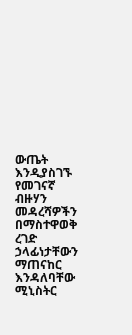ውጤት እንዲያስገኙ የመገናኛ ብዙሃን መዳረሻዎችን በማስተዋወቅ ረገድ ኃላፊነታቸውን ማጠናከር እንዳለባቸው ሚኒስትር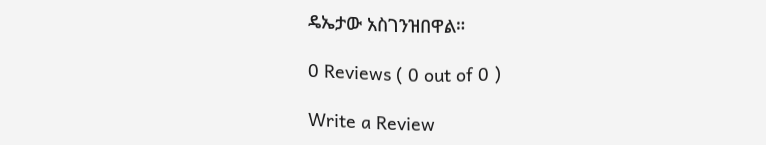ዴኤታው አስገንዝበዋል።

0 Reviews ( 0 out of 0 )

Write a Review